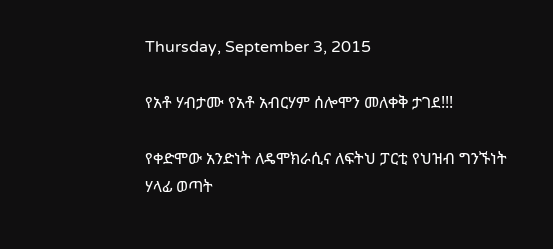Thursday, September 3, 2015

የአቶ ሃብታሙ የአቶ አብርሃም ሰሎሞን መለቀቅ ታገደ!!!

የቀድሞው አንድነት ለዴሞክራሲና ለፍትህ ፓርቲ የህዝብ ግንኙነት ሃላፊ ወጣት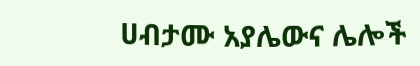ሀብታሙ አያሌውና ሌሎች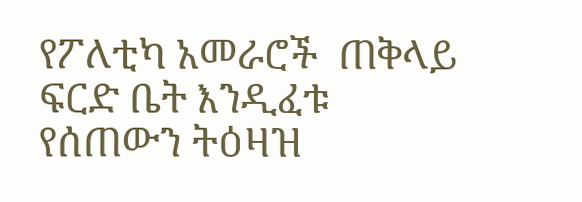የፖለቲካ አመራሮች  ጠቅላይ ፍርድ ቤት እንዲፈቱ የሰጠውን ትዕዛዝ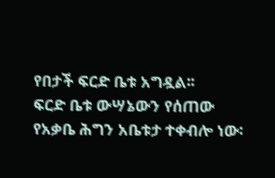የበታች ፍርድ ቤቱ አግዷል፡፡
ፍርድ ቤቱ ውሣኔውን የሰጠው የአቃቤ ሕግን አቤቱታ ተቀብሎ ነው፡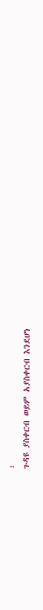፡
ጉዳዩ ያስቀርብ ወይም አያስቀርብ እንደሆነ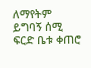ለማየትም ይግባኝ ሰሚ ፍርድ ቤቱ ቀጠሮ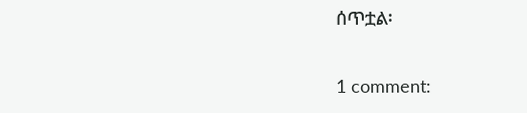ሰጥቷል፡

1 comment: